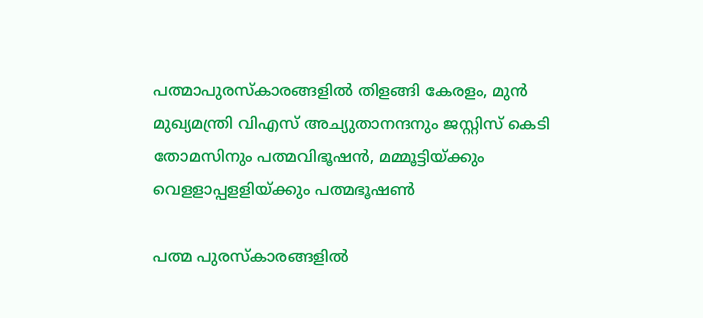പത്മാപുരസ്‌കാരങ്ങളില്‍ തിളങ്ങി കേരളം, മുന്‍ മുഖ്യമന്ത്രി വിഎസ് അച്യുതാനന്ദനും ജസ്റ്റിസ് കെടി തോമസിനും പത്മവിഭൂഷന്‍, മമ്മൂട്ടിയ്ക്കും വെളളാപ്പളളിയ്ക്കും പത്മഭൂഷണ്‍

പത്മ പുരസ്‌കാരങ്ങളില്‍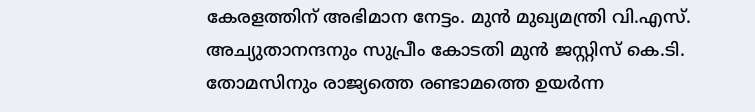കേരളത്തിന് അഭിമാന നേട്ടം. മുന്‍ മുഖ്യമന്ത്രി വി.എസ്. അച്യുതാനന്ദനും സുപ്രീം കോടതി മുന്‍ ജസ്റ്റിസ് കെ.ടി. തോമസിനും രാജ്യത്തെ രണ്ടാമത്തെ ഉയര്‍ന്ന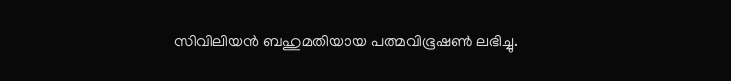സിവിലിയന്‍ ബഹുമതിയായ പത്മവിഭൂഷണ്‍ ലഭിച്ചു.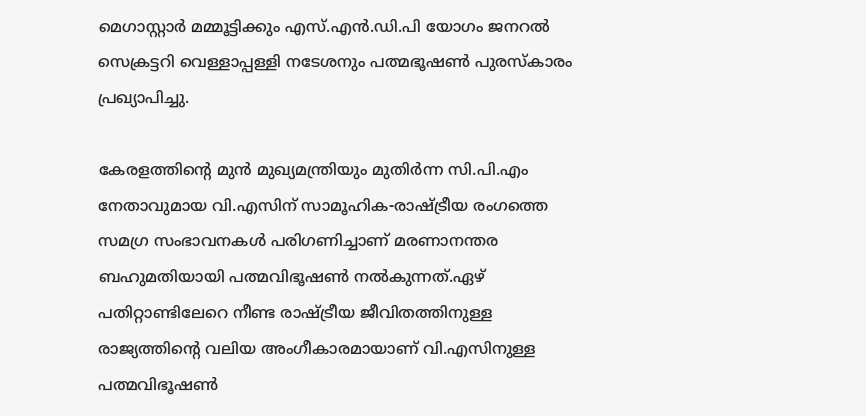മെഗാസ്റ്റാര്‍ മമ്മൂട്ടിക്കും എസ്.എന്‍.ഡി.പി യോഗം ജനറല്‍ സെക്രട്ടറി വെള്ളാപ്പള്ളി നടേശനും പത്മഭൂഷണ്‍ പുരസ്‌കാരം പ്രഖ്യാപിച്ചു.

കേരളത്തിന്റെ മുന്‍ മുഖ്യമന്ത്രിയും മുതിര്‍ന്ന സി.പി.എം നേതാവുമായ വി.എസിന് സാമൂഹിക-രാഷ്ട്രീയ രംഗത്തെ സമഗ്ര സംഭാവനകള്‍ പരിഗണിച്ചാണ് മരണാനന്തര ബഹുമതിയായി പത്മവിഭൂഷണ്‍ നല്‍കുന്നത്.ഏഴ് പതിറ്റാണ്ടിലേറെ നീണ്ട രാഷ്ട്രീയ ജീവിതത്തിനുള്ള രാജ്യത്തിന്റെ വലിയ അംഗീകാരമായാണ് വി.എസിനുള്ള പത്മവിഭൂഷണ്‍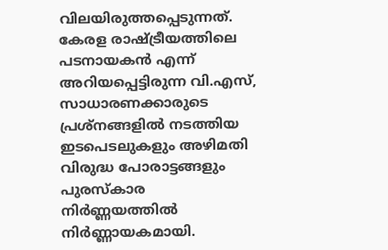വിലയിരുത്തപ്പെടുന്നത്. കേരള രാഷ്ട്രീയത്തിലെ പടനായകന്‍ എന്ന് അറിയപ്പെട്ടിരുന്ന വി.എസ്, സാധാരണക്കാരുടെ പ്രശ്‌നങ്ങളില്‍ നടത്തിയ ഇടപെടലുകളും അഴിമതി വിരുദ്ധ പോരാട്ടങ്ങളും പുരസ്‌കാര നിര്‍ണ്ണയത്തില്‍ നിര്‍ണ്ണായകമായി.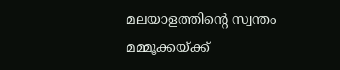മലയാളത്തിന്റെ സ്വന്തം മമ്മൂക്കയ്ക്ക്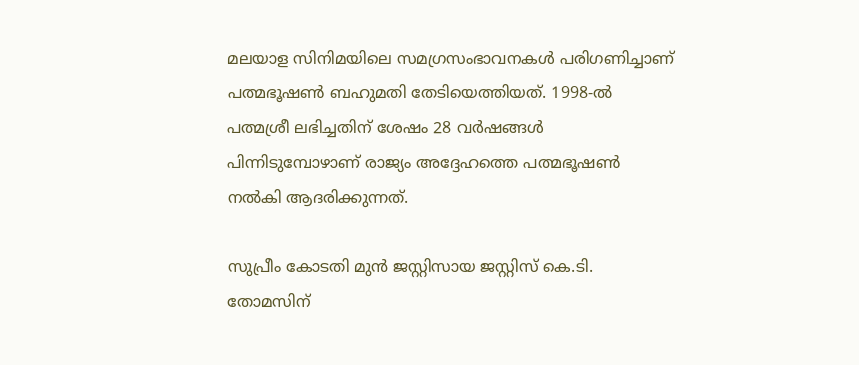മലയാള സിനിമയിലെ സമഗ്രസംഭാവനകള്‍ പരിഗണിച്ചാണ് പത്മഭൂഷണ്‍ ബഹുമതി തേടിയെത്തിയത്. 1998-ല്‍ പത്മശ്രീ ലഭിച്ചതിന് ശേഷം 28 വര്‍ഷങ്ങള്‍ പിന്നിടുമ്പോഴാണ് രാജ്യം അദ്ദേഹത്തെ പത്മഭൂഷണ്‍ നല്‍കി ആദരിക്കുന്നത്.

സുപ്രീം കോടതി മുന്‍ ജസ്റ്റിസായ ജസ്റ്റിസ് കെ.ടി. തോമസിന്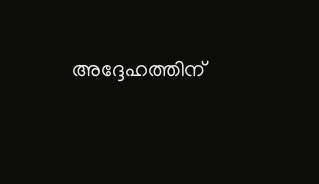അദ്ദേഹത്തിന്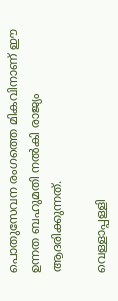പൊതുസേവന രംഗത്തെ മികവിനാണ് ഈ ഉന്നത ബഹുമതി നല്‍കി രാജ്യം ആദരിക്കുന്നത്.

വെള്ളാപ്പള്ളി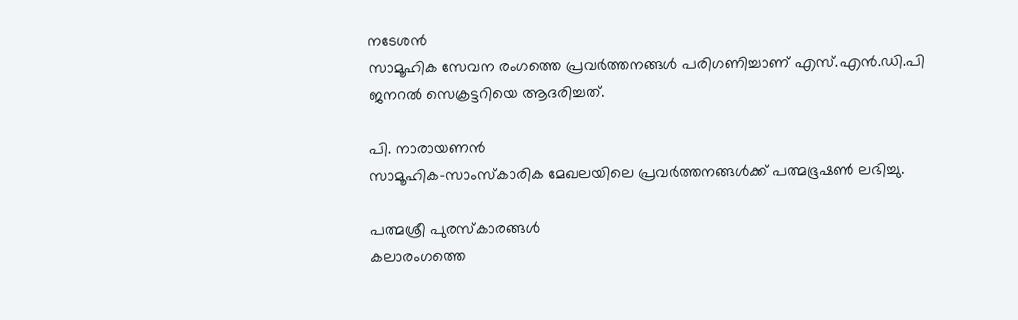നടേശന്‍
സാമൂഹിക സേവന രംഗത്തെ പ്രവര്‍ത്തനങ്ങള്‍ പരിഗണിച്ചാണ് എസ്.എന്‍.ഡി.പി ജനറല്‍ സെക്രട്ടറിയെ ആദരിച്ചത്.

പി. നാരായണന്‍
സാമൂഹിക-സാംസ്‌കാരിക മേഖലയിലെ പ്രവര്‍ത്തനങ്ങള്‍ക്ക് പത്മഭൂഷണ്‍ ലഭിച്ചു.

പത്മശ്രീ പുരസ്‌കാരങ്ങള്‍
കലാരംഗത്തെ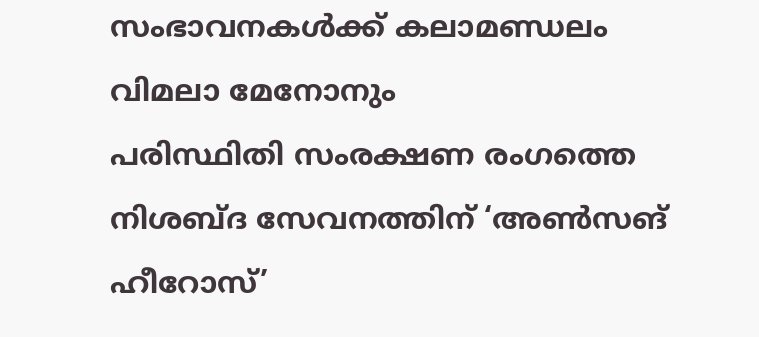സംഭാവനകള്‍ക്ക് കലാമണ്ഡലം വിമലാ മേനോനും
പരിസ്ഥിതി സംരക്ഷണ രംഗത്തെ നിശബ്ദ സേവനത്തിന് ‘അണ്‍സങ് ഹീറോസ്’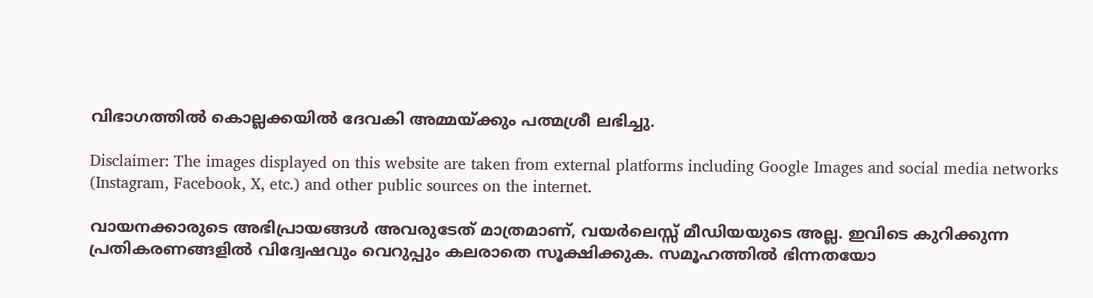വിഭാഗത്തില്‍ കൊല്ലക്കയില്‍ ദേവകി അമ്മയ്ക്കും പത്മശ്രീ ലഭിച്ചു.

Disclaimer: The images displayed on this website are taken from external platforms including Google Images and social media networks (Instagram, Facebook, X, etc.) and other public sources on the internet.

വായനക്കാരുടെ അഭിപ്രായങ്ങള്‍ അവരുടേത് മാത്രമാണ്, വയർലെസ്സ് മീഡിയയുടെ അല്ല. ഇവിടെ കുറിക്കുന്ന പ്രതികരണങ്ങളിൽ വിദ്വേഷവും വെറുപ്പും കലരാതെ സൂക്ഷിക്കുക. സമൂഹത്തിൽ ഭിന്നതയോ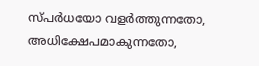സ്‌പർധയോ വളർത്തുന്നതോ, അധിക്ഷേപമാകുന്നതോ,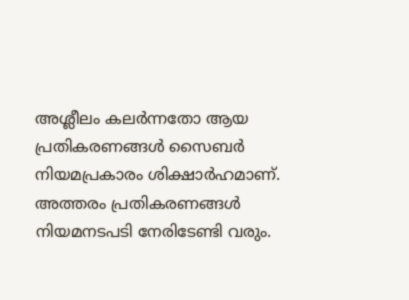അശ്ലീലം കലർന്നതോ ആയ പ്രതികരണങ്ങൾ സൈബർ നിയമപ്രകാരം ശിക്ഷാർഹമാണ്. അത്തരം പ്രതികരണങ്ങൾ നിയമനടപടി നേരിടേണ്ടി വരും.